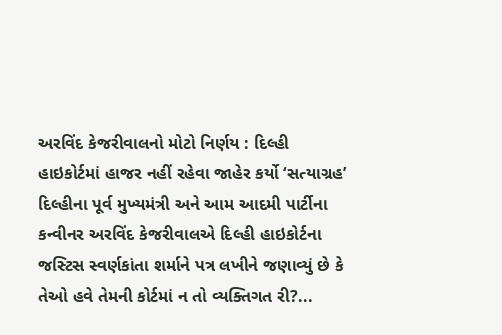અરવિંદ કેજરીવાલનો મોટો નિર્ણય : દિલ્હી હાઇકોર્ટમાં હાજર નહીં રહેવા જાહેર કર્યો ‘સત્યાગ્રહ’
દિલ્હીના પૂર્વ મુખ્યમંત્રી અને આમ આદમી પાર્ટીના કન્વીનર અરવિંદ કેજરીવાલએ દિલ્હી હાઇકોર્ટના જસ્ટિસ સ્વર્ણકાંતા શર્માને પત્ર લખીને જણાવ્યું છે કે તેઓ હવે તેમની કોર્ટમાં ન તો વ્યક્તિગત રી?...